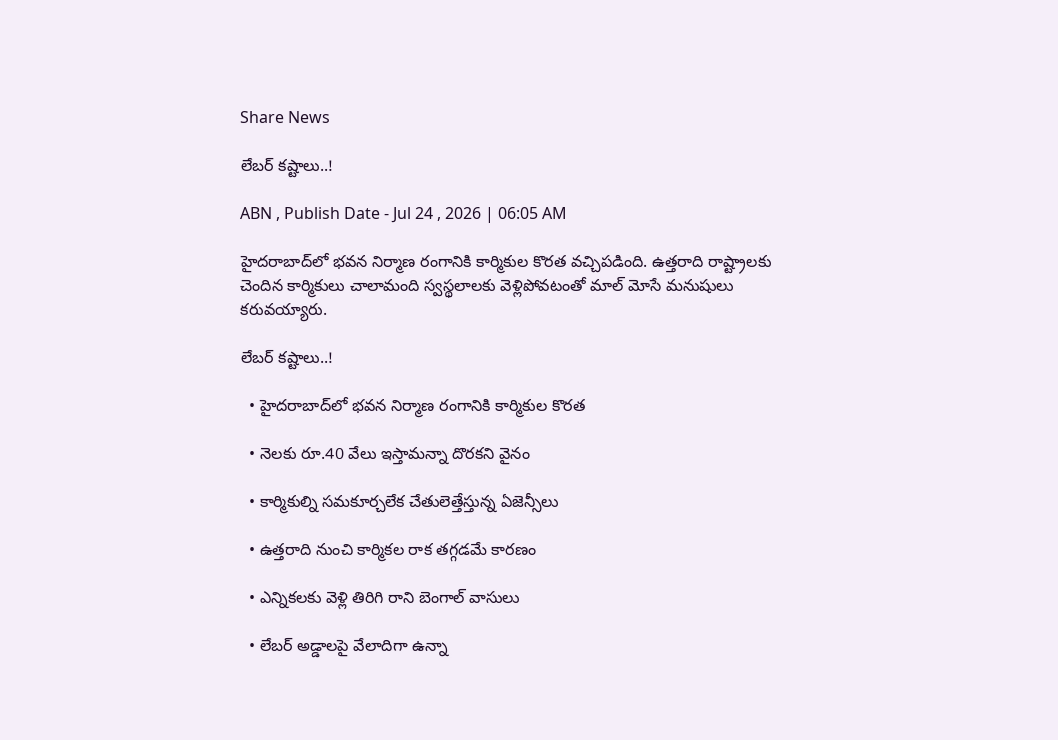Share News

లేబర్‌ కష్టాలు..!

ABN , Publish Date - Jul 24 , 2026 | 06:05 AM

హైదరాబాద్‌లో భవన నిర్మాణ రంగానికి కార్మికుల కొరత వచ్చిపడింది. ఉత్తరాది రాష్ట్రాలకు చెందిన కార్మికులు చాలామంది స్వస్థలాలకు వెళ్లిపోవటంతో మాల్‌ మోసే మనుషులు కరువయ్యారు.

లేబర్‌ కష్టాలు..!

  • హైదరాబాద్‌లో భవన నిర్మాణ రంగానికి కార్మికుల కొరత

  • నెలకు రూ.40 వేలు ఇస్తామన్నా దొరకని వైనం

  • కార్మికుల్ని సమకూర్చలేక చేతులెత్తేస్తున్న ఏజెన్సీలు

  • ఉత్తరాది నుంచి కార్మికల రాక తగ్గడమే కారణం

  • ఎన్నికలకు వెళ్లి తిరిగి రాని బెంగాల్‌ వాసులు

  • లేబర్‌ అడ్డాలపై వేలాదిగా ఉన్నా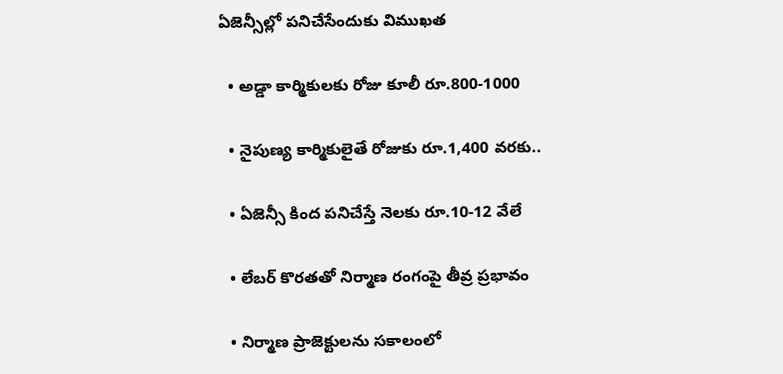ఏజెన్సీల్లో పనిచేసేందుకు విముఖత

  • అడ్డా కార్మికులకు రోజు కూలీ రూ.800-1000

  • నైపుణ్య కార్మికులైతే రోజుకు రూ.1,400 వరకు..

  • ఏజెన్సీ కింద పనిచేస్తే నెలకు రూ.10-12 వేలే

  • లేబర్‌ కొరతతో నిర్మాణ రంగంపై తీవ్ర ప్రభావం

  • నిర్మాణ ప్రాజెక్టులను సకాలంలో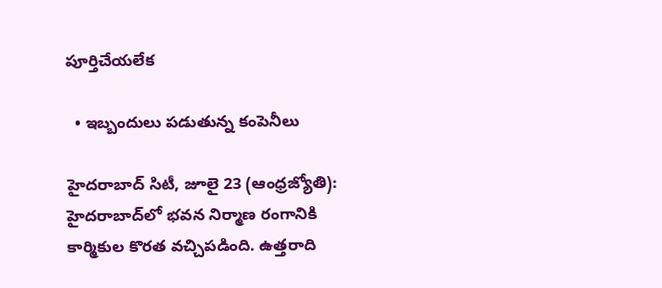పూర్తిచేయలేక

  • ఇబ్బందులు పడుతున్న కంపెనీలు

హైదరాబాద్‌ సిటీ, జూలై 23 (ఆంధ్రజ్యోతి): హైదరాబాద్‌లో భవన నిర్మాణ రంగానికి కార్మికుల కొరత వచ్చిపడింది. ఉత్తరాది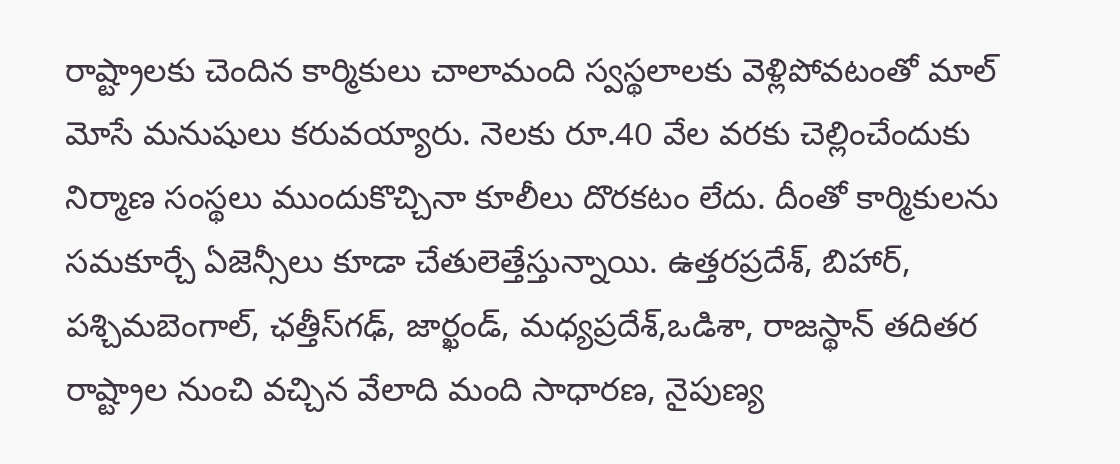రాష్ట్రాలకు చెందిన కార్మికులు చాలామంది స్వస్థలాలకు వెళ్లిపోవటంతో మాల్‌ మోసే మనుషులు కరువయ్యారు. నెలకు రూ.40 వేల వరకు చెల్లించేందుకు నిర్మాణ సంస్థలు ముందుకొచ్చినా కూలీలు దొరకటం లేదు. దీంతో కార్మికులను సమకూర్చే ఏజెన్సీలు కూడా చేతులెత్తేస్తున్నాయి. ఉత్తరప్రదేశ్‌, బిహార్‌, పశ్చిమబెంగాల్‌, ఛత్తీస్‌గఢ్, జార్ఖండ్‌, మధ్యప్రదేశ్‌,ఒడిశా, రాజస్థాన్‌ తదితర రాష్ట్రాల నుంచి వచ్చిన వేలాది మంది సాధారణ, నైపుణ్య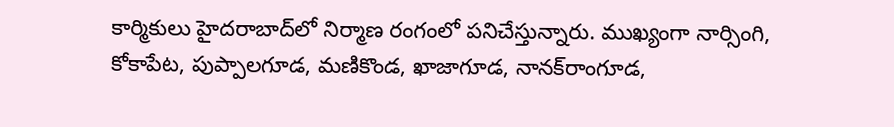కార్మికులు హైదరాబాద్‌లో నిర్మాణ రంగంలో పనిచేస్తున్నారు. ముఖ్యంగా నార్సింగి, కోకాపేట, పుప్పాలగూడ, మణికొండ, ఖాజాగూడ, నానక్‌రాంగూడ,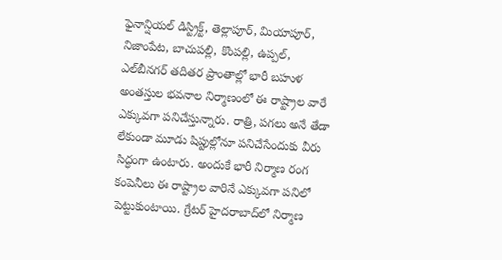ఫైనాన్షియల్‌ డిస్ట్రిక్ట్‌, తెల్లాపూర్‌, మియాపూర్‌, నిజాంపేట, బాచుపల్లి, కొంపల్లి, ఉప్పల్‌, ఎల్‌బీనగర్‌ తదితర ప్రాంతాల్లో భారీ బహుళ అంతస్తుల భవనాల నిర్మాణంలో ఈ రాష్ట్రాల వారే ఎక్కువగా పనిచేస్తున్నారు. రాత్రి, పగలు అనే తేడా లేకుండా మూడు షిప్టుల్లోనూ పనిచేసేందుకు వీరు సిద్ధంగా ఉంటారు. అందుకే భారీ నిర్మాణ రంగ కంపెనీలు ఈ రాష్ట్రాల వారినే ఎక్కువగా పనిలో పెట్టుకుంటాయి. గ్రేటర్‌ హైదరాబాద్‌లో నిర్మాణ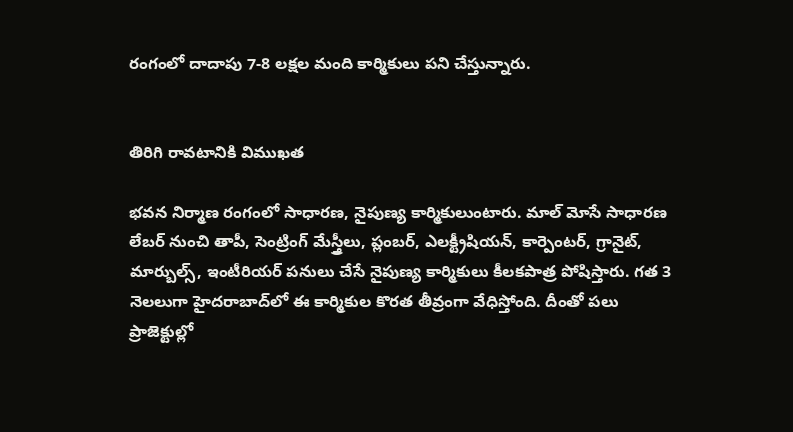రంగంలో దాదాపు 7-8 లక్షల మంది కార్మికులు పని చేస్తున్నారు.


తిరిగి రావటానికి విముఖత

భవన నిర్మాణ రంగంలో సాధారణ, నైపుణ్య కార్మికులుంటారు. మాల్‌ మోసే సాధారణ లేబర్‌ నుంచి తాపీ, సెంట్రింగ్‌ మేస్త్రీలు, ప్లంబర్‌, ఎలక్ట్రీషియన్‌, కార్పెంటర్‌, గ్రానైట్‌, మార్బుల్స్‌, ఇంటీరియర్‌ పనులు చేసే నైపుణ్య కార్మికులు కీలకపాత్ర పోషిస్తారు. గత 3 నెలలుగా హైదరాబాద్‌లో ఈ కార్మికుల కొరత తీవ్రంగా వేధిస్తోంది. దీంతో పలు ప్రాజెక్టుల్లో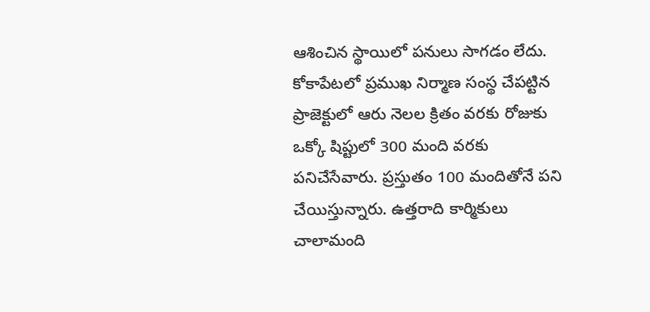ఆశించిన స్థాయిలో పనులు సాగడం లేదు. కోకాపేటలో ప్రముఖ నిర్మాణ సంస్థ చేపట్టిన ప్రాజెక్టులో ఆరు నెలల క్రితం వరకు రోజుకు ఒక్కో షిప్టులో 300 మంది వరకు పనిచేసేవారు. ప్రస్తుతం 100 మందితోనే పని చేయిస్తున్నారు. ఉత్తరాది కార్మికులు చాలామంది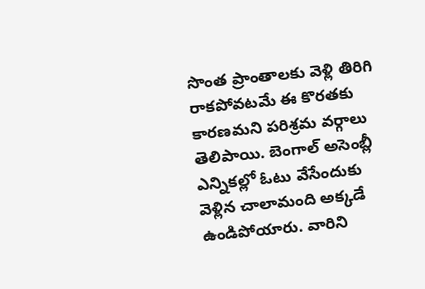సొంత ప్రాంతాలకు వెళ్లి తిరిగి రాకపోవటమే ఈ కొరతకు కారణమని పరిశ్రమ వర్గాలు తెలిపాయి. బెంగాల్‌ అసెంబ్లీ ఎన్నికల్లో ఓటు వేసేందుకు వెళ్లిన చాలామంది అక్కడే ఉండిపోయారు. వారిని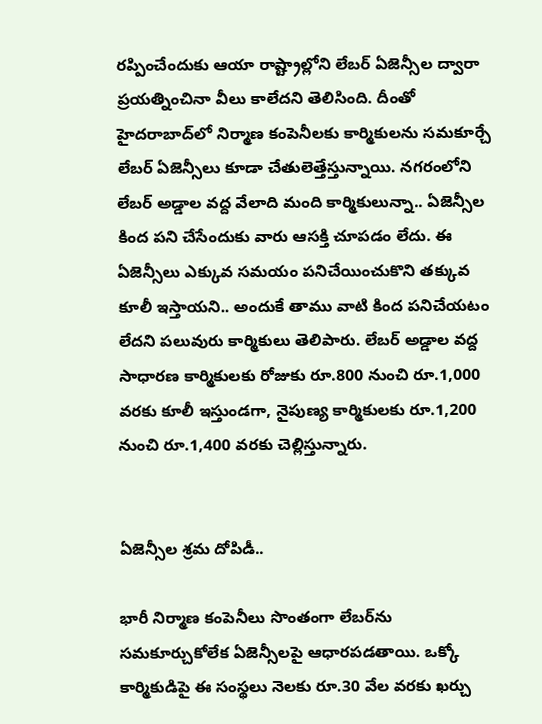రప్పించేందుకు ఆయా రాష్ట్రాల్లోని లేబర్‌ ఏజెన్సీల ద్వారా ప్రయత్నించినా వీలు కాలేదని తెలిసింది. దీంతో హైదరాబాద్‌లో నిర్మాణ కంపెనీలకు కార్మికులను సమకూర్చే లేబర్‌ ఏజెన్సీలు కూడా చేతులెత్తేస్తున్నాయి. నగరంలోని లేబర్‌ అడ్డాల వద్ద వేలాది మంది కార్మికులున్నా.. ఏజెన్సీల కింద పని చేసేందుకు వారు ఆసక్తి చూపడం లేదు. ఈ ఏజెన్సీలు ఎక్కువ సమయం పనిచేయించుకొని తక్కువ కూలీ ఇస్తాయని.. అందుకే తాము వాటి కింద పనిచేయటం లేదని పలువురు కార్మికులు తెలిపారు. లేబర్‌ అడ్డాల వద్ద సాధారణ కార్మికులకు రోజుకు రూ.800 నుంచి రూ.1,000 వరకు కూలీ ఇస్తుండగా, నైపుణ్య కార్మికులకు రూ.1,200 నుంచి రూ.1,400 వరకు చెల్లిస్తున్నారు.


ఏజెన్సీల శ్రమ దోపిడీ..

భారీ నిర్మాణ కంపెనీలు సొంతంగా లేబర్‌ను సమకూర్చుకోలేక ఏజెన్సీలపై ఆధారపడతాయి. ఒక్కో కార్మికుడిపై ఈ సంస్థలు నెలకు రూ.30 వేల వరకు ఖర్చు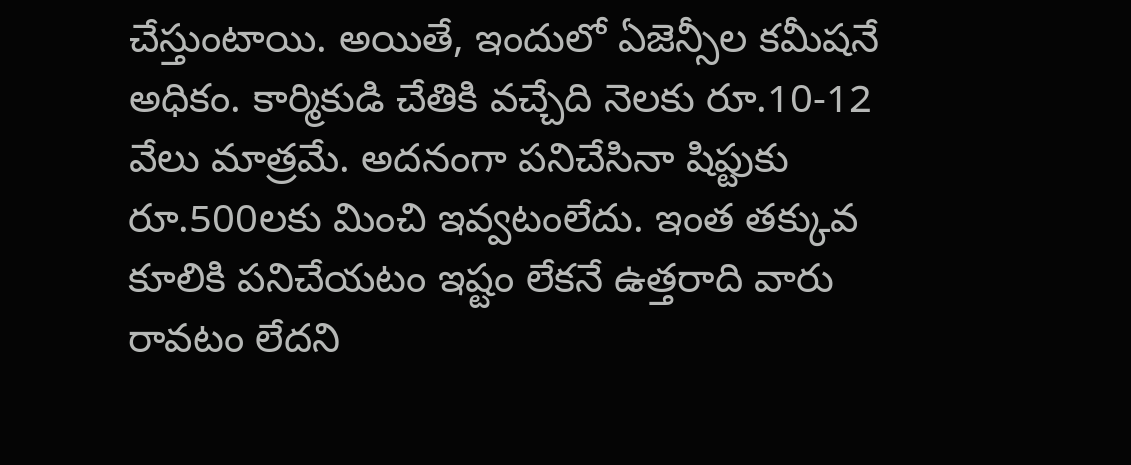చేస్తుంటాయి. అయితే, ఇందులో ఏజెన్సీల కమీషనే అధికం. కార్మికుడి చేతికి వచ్చేది నెలకు రూ.10-12 వేలు మాత్రమే. అదనంగా పనిచేసినా షిప్టుకు రూ.500లకు మించి ఇవ్వటంలేదు. ఇంత తక్కువ కూలికి పనిచేయటం ఇష్టం లేకనే ఉత్తరాది వారు రావటం లేదని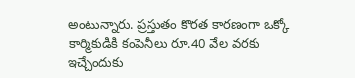అంటున్నారు. ప్రస్తుతం కొరత కారణంగా ఒక్కో కార్మికుడికి కంపెనీలు రూ.40 వేల వరకు ఇచ్చేందుకు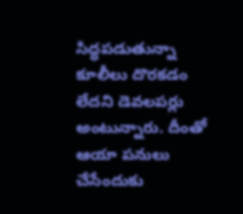సిద్ధపడుతున్నా కూలీలు దొరకడం లేదని డెవలపర్లు అంటున్నారు. దీంతో ఆయా పనులు చేసేందుకు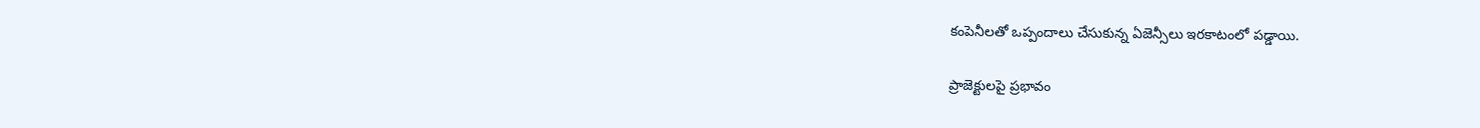కంపెనీలతో ఒప్పందాలు చేసుకున్న ఏజెన్సీలు ఇరకాటంలో పడ్డాయి.

ప్రాజెక్టులపై ప్రభావం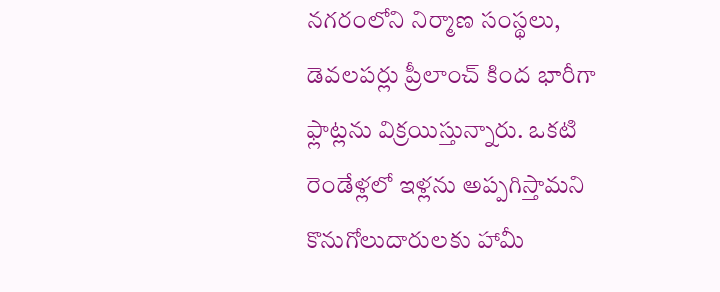నగరంలోని నిర్మాణ సంస్థలు, డెవలపర్లు ప్రీలాంచ్‌ కింద భారీగా ఫ్లాట్లను విక్రయిస్తున్నారు. ఒకటి రెండేళ్లలో ఇళ్లను అప్పగిస్తామని కొనుగోలుదారులకు హామీ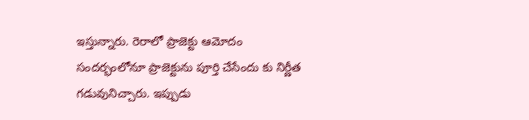ఇస్తున్నారు. రెరాలో ప్రాజెక్టు ఆమోదం సందర్భంలోనూ ప్రాజెక్టును పూర్తి చేసేందు కు నిర్ణీత గడువునిచ్చారు. ఇప్పుడు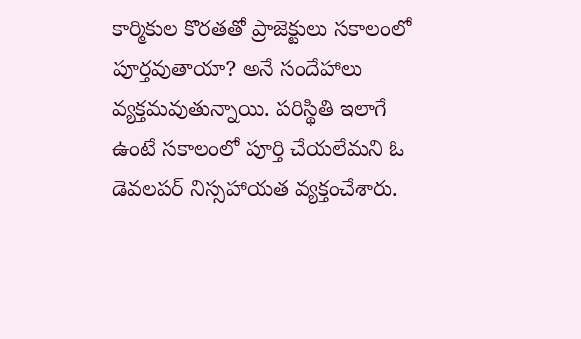కార్మికుల కొరతతో ప్రాజెక్టులు సకాలంలో పూర్తవుతాయా? అనే సందేహాలు వ్యక్తమవుతున్నాయి. పరిస్థితి ఇలాగే ఉంటే సకాలంలో పూర్తి చేయలేమని ఓ డెవలపర్‌ నిస్సహాయత వ్యక్తంచేశారు.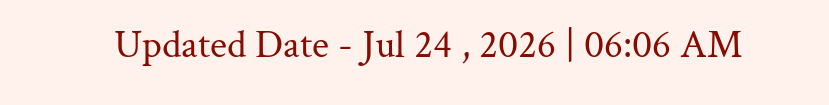Updated Date - Jul 24 , 2026 | 06:06 AM